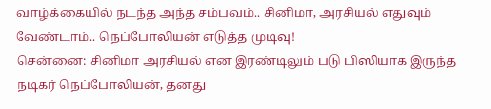வாழ்க்கையில் நடந்த அந்த சம்பவம்.. சினிமா, அரசியல் எதுவும் வேண்டாம்.. நெப்போலியன் எடுத்த முடிவு!
சென்னை: சினிமா அரசியல் என இரண்டிலும் படு பிஸியாக இருந்த நடிகர் நெப்போலியன், தனது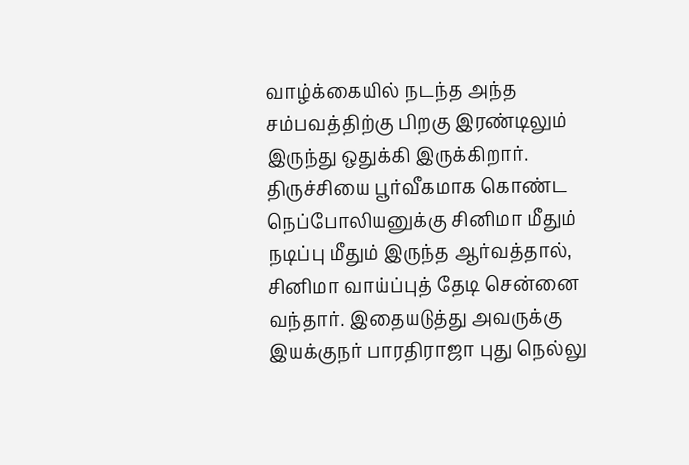வாழ்க்கையில் நடந்த அந்த சம்பவத்திற்கு பிறகு இரண்டிலும் இருந்து ஒதுக்கி இருக்கிறார்.
திருச்சியை பூர்வீகமாக கொண்ட நெப்போலியனுக்கு சினிமா மீதும் நடிப்பு மீதும் இருந்த ஆர்வத்தால், சினிமா வாய்ப்புத் தேடி சென்னை வந்தார். இதையடுத்து அவருக்கு இயக்குநர் பாரதிராஜா புது நெல்லு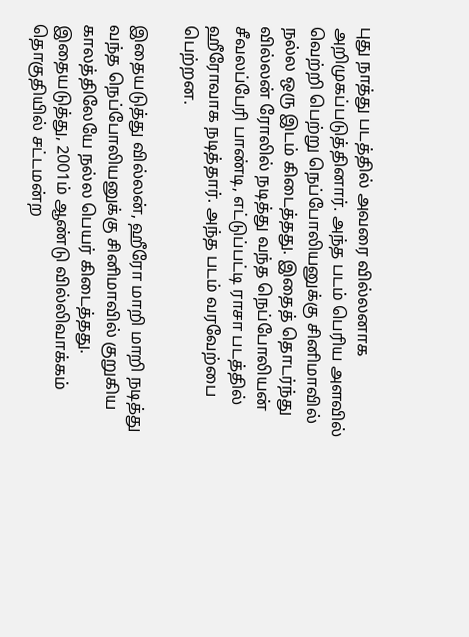புது நாத்து படத்தில் அவரை வில்லனாக அறிமுகப்படுத்தினார். அந்த படம் பெரிய அளவில் வெற்றி பெற்று நெப்போலியனுக்கு சினிமாவில் நல்ல ஒரு இடம் கிடைத்தது. இதைத் தொடர்ந்து வில்லன் ரோலில் நடித்து வந்த நெப்போலியன் சீவலப்பேரி பாண்டி, எட்டுப்பட்டி ராசா படத்தில் ஹீரோவாக நடித்தார். அந்த படம் வரவேற்பை பெற்றன.

இதையடுத்து வில்லன், ஹீரோ மாறி மாறி நடித்து வந்த நெப்போலியனுக்கு சினிமாவில் குறுகிய காலத்திலேயே நல்ல பெயர் கிடைத்தது. இதையடுத்து, 2001ம் ஆண்டு வில்லிவாக்கம் தொகுதியில் சட்டமன்ற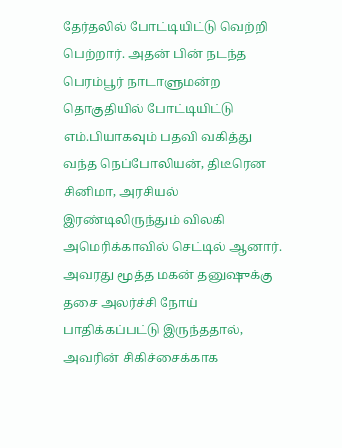தேர்தலில் போட்டியிட்டு வெற்றி பெற்றார். அதன் பின் நடந்த பெரம்பூர் நாடாளுமன்ற தொகுதியில் போட்டியிட்டு எம்.பியாகவும் பதவி வகித்து வந்த நெப்போலியன், திடீரென சினிமா, அரசியல் இரண்டிலிருந்தும் விலகி அமெரிக்காவில் செட்டில் ஆனார். அவரது மூத்த மகன் தனுஷுக்கு தசை அலர்ச்சி நோய் பாதிக்கப்பட்டு இருந்ததால், அவரின் சிகிச்சைக்காக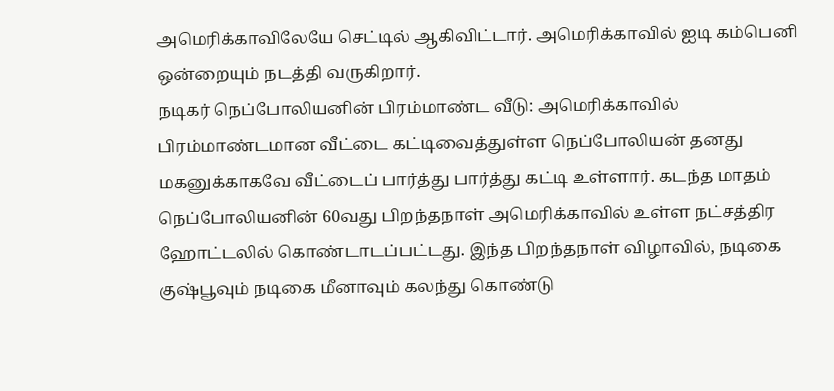அமெரிக்காவிலேயே செட்டில் ஆகிவிட்டார். அமெரிக்காவில் ஐடி கம்பெனி ஒன்றையும் நடத்தி வருகிறார்.
நடிகர் நெப்போலியனின் பிரம்மாண்ட வீடு: அமெரிக்காவில் பிரம்மாண்டமான வீட்டை கட்டிவைத்துள்ள நெப்போலியன் தனது மகனுக்காகவே வீட்டைப் பார்த்து பார்த்து கட்டி உள்ளார். கடந்த மாதம் நெப்போலியனின் 60வது பிறந்தநாள் அமெரிக்காவில் உள்ள நட்சத்திர ஹோட்டலில் கொண்டாடப்பட்டது. இந்த பிறந்தநாள் விழாவில், நடிகை குஷ்பூவும் நடிகை மீனாவும் கலந்து கொண்டு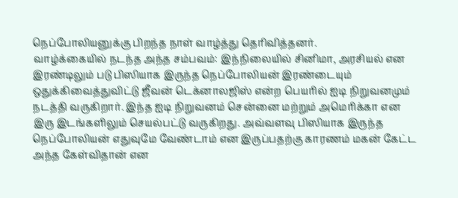நெப்போலியனுக்கு பிறந்த நாள் வாழ்த்து தெரிவித்தனர்.
வாழ்க்கையில் நடந்த அந்த சம்பவம்: இந்நிலையில் சினிமா, அரசியல் என இரண்டிலும் படு பிஸியாக இருந்த நெப்போலியன் இரண்டையும் ஒதுக்கிவைத்துவிட்டு ஜீவன் டெக்னாலஜிஸ் என்ற பெயரில் ஐடி நிறுவனமும் நடத்தி வருகிறார். இந்த ஐடி நிறுவனம் சென்னை மற்றும் அமெரிக்கா என இரு இடங்களிலும் செயல்பட்டு வருகிறது. அவ்வளவு பிஸியாக இருந்த நெப்போலியன் எதுவுமே வேண்டாம் என இருப்பதற்கு காரணம் மகன் கேட்ட அந்த கேள்விதான் என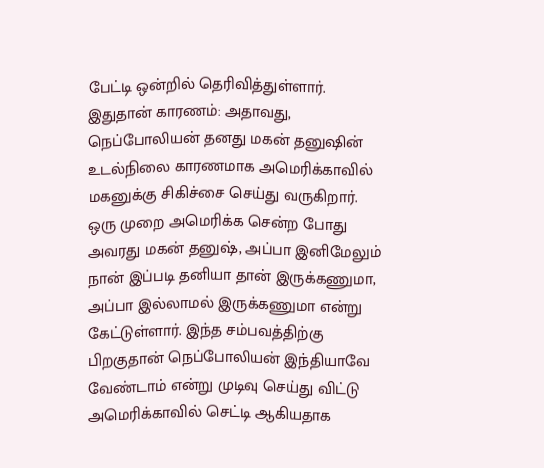பேட்டி ஒன்றில் தெரிவித்துள்ளார்.
இதுதான் காரணம்: அதாவது, நெப்போலியன் தனது மகன் தனுஷின் உடல்நிலை காரணமாக அமெரிக்காவில் மகனுக்கு சிகிச்சை செய்து வருகிறார். ஒரு முறை அமெரிக்க சென்ற போது அவரது மகன் தனுஷ், அப்பா இனிமேலும் நான் இப்படி தனியா தான் இருக்கணுமா, அப்பா இல்லாமல் இருக்கணுமா என்று கேட்டுள்ளார். இந்த சம்பவத்திற்கு பிறகுதான் நெப்போலியன் இந்தியாவே வேண்டாம் என்று முடிவு செய்து விட்டு அமெரிக்காவில் செட்டி ஆகியதாக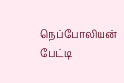நெப்போலியன் பேட்டி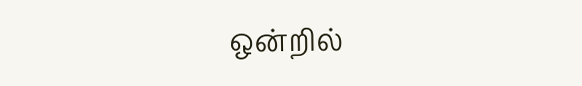ஒன்றில்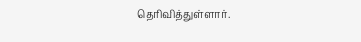தெரிவித்துள்ளார்.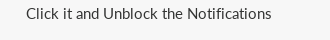Click it and Unblock the Notifications